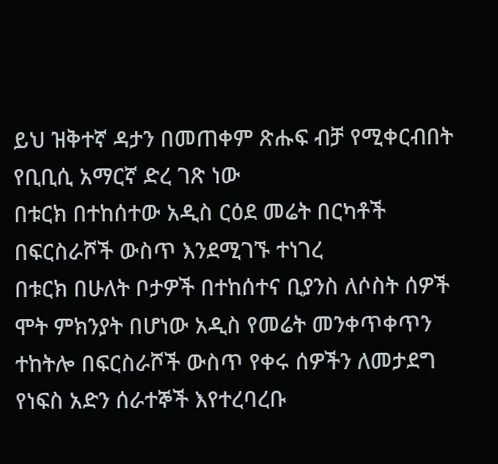ይህ ዝቅተኛ ዳታን በመጠቀም ጽሑፍ ብቻ የሚቀርብበት የቢቢሲ አማርኛ ድረ ገጽ ነው
በቱርክ በተከሰተው አዲስ ርዕደ መሬት በርካቶች በፍርስራሾች ውስጥ እንደሚገኙ ተነገረ
በቱርክ በሁለት ቦታዎች በተከሰተና ቢያንስ ለሶስት ሰዎች ሞት ምክንያት በሆነው አዲስ የመሬት መንቀጥቀጥን ተከትሎ በፍርስራሾች ውስጥ የቀሩ ሰዎችን ለመታደግ የነፍስ አድን ሰራተኞች እየተረባረቡ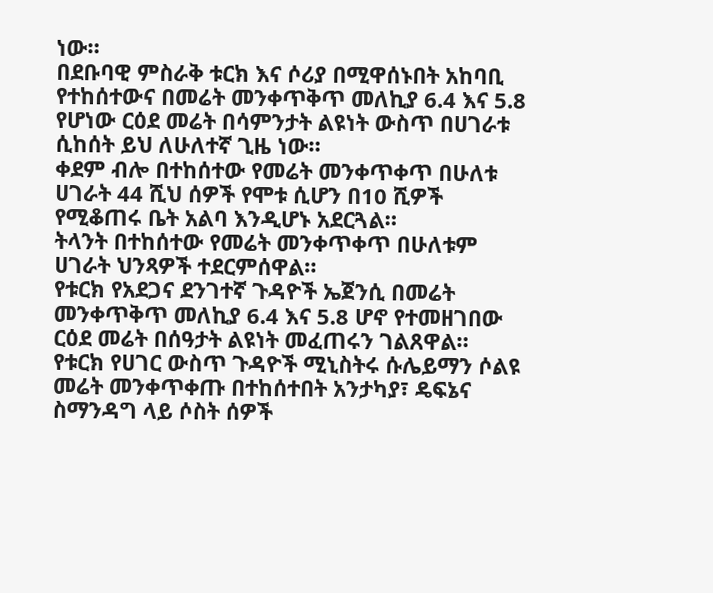ነው።
በደቡባዊ ምስራቅ ቱርክ እና ሶሪያ በሚዋሰኑበት አከባቢ የተከሰተውና በመሬት መንቀጥቅጥ መለኪያ 6.4 እና 5.8 የሆነው ርዕደ መሬት በሳምንታት ልዩነት ውስጥ በሀገራቱ ሲከሰት ይህ ለሁለተኛ ጊዜ ነው።
ቀደም ብሎ በተከሰተው የመሬት መንቀጥቀጥ በሁለቱ ሀገራት 44 ሺህ ሰዎች የሞቱ ሲሆን በ10 ሺዎች የሚቆጠሩ ቤት አልባ እንዲሆኑ አደርጓል።
ትላንት በተከሰተው የመሬት መንቀጥቀጥ በሁለቱም ሀገራት ህንጻዎች ተደርምሰዋል።
የቱርክ የአደጋና ደንገተኛ ጉዳዮች ኤጀንሲ በመሬት መንቀጥቅጥ መለኪያ 6.4 እና 5.8 ሆኖ የተመዘገበው ርዕደ መሬት በሰዓታት ልዩነት መፈጠሩን ገልጸዋል።
የቱርክ የሀገር ውስጥ ጉዳዮች ሚኒስትሩ ሱሌይማን ሶልዩ መሬት መንቀጥቀጡ በተከሰተበት አንታካያ፣ ዴፍኔና ስማንዳግ ላይ ሶስት ሰዎች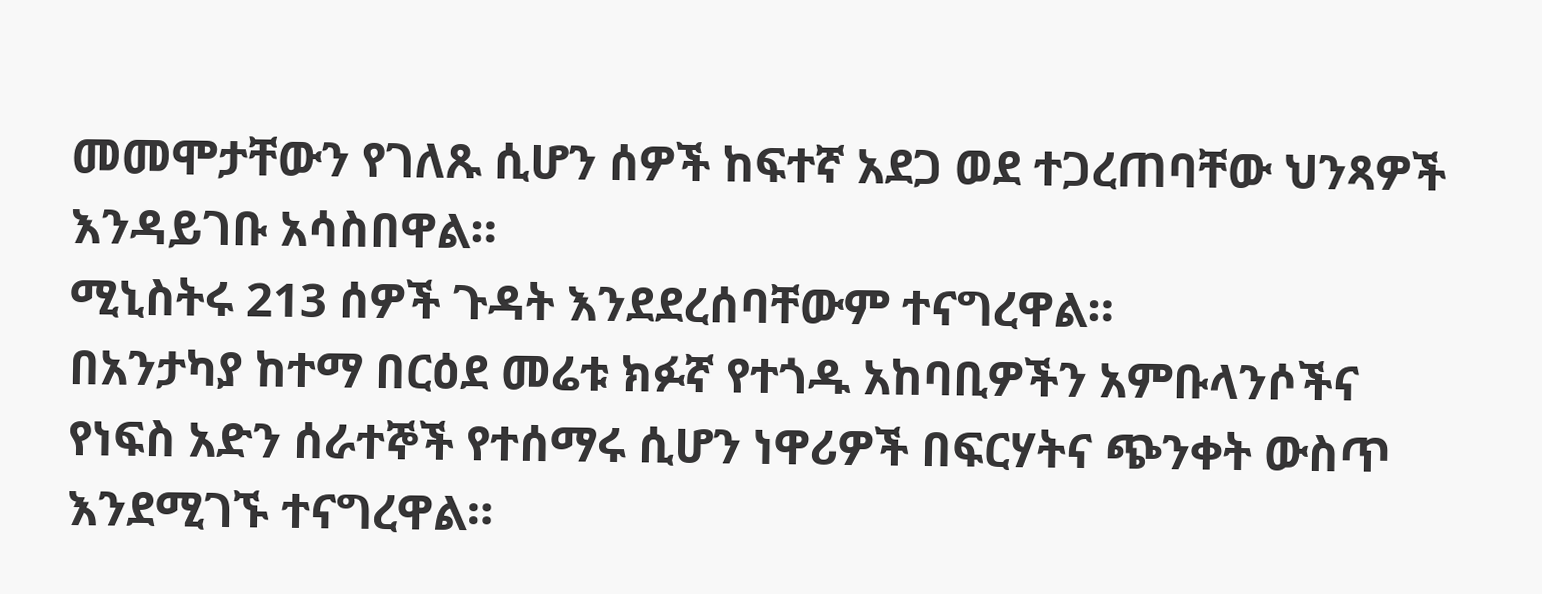መመሞታቸውን የገለጹ ሲሆን ሰዎች ከፍተኛ አደጋ ወደ ተጋረጠባቸው ህንጻዎች እንዳይገቡ አሳስበዋል።
ሚኒስትሩ 213 ሰዎች ጉዳት እንደደረሰባቸውም ተናግረዋል።
በአንታካያ ከተማ በርዕደ መሬቱ ክፉኛ የተጎዱ አከባቢዎችን አምቡላንሶችና የነፍስ አድን ሰራተኞች የተሰማሩ ሲሆን ነዋሪዎች በፍርሃትና ጭንቀት ውስጥ እንደሚገኙ ተናግረዋል።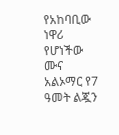የአከባቢው ነዋሪ የሆነችው ሙና አልኦማር የ7 ዓመት ልጇን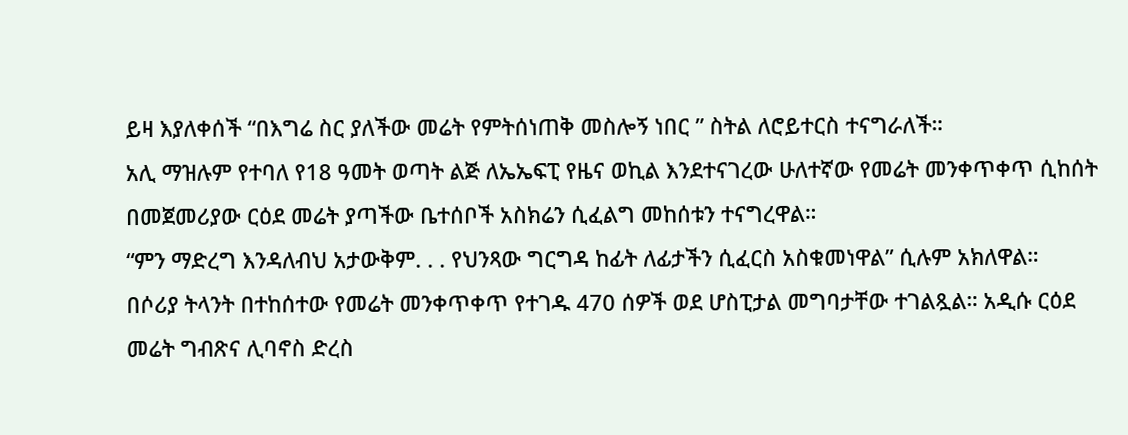ይዛ እያለቀሰች “በእግሬ ስር ያለችው መሬት የምትሰነጠቅ መስሎኝ ነበር ” ስትል ለሮይተርስ ተናግራለች።
አሊ ማዝሉም የተባለ የ18 ዓመት ወጣት ልጅ ለኤኤፍፒ የዜና ወኪል እንደተናገረው ሁለተኛው የመሬት መንቀጥቀጥ ሲከሰት በመጀመሪያው ርዕደ መሬት ያጣችው ቤተሰቦች አስክሬን ሲፈልግ መከሰቱን ተናግረዋል።
“ምን ማድረግ እንዳለብህ አታውቅም. . . የህንጻው ግርግዳ ከፊት ለፊታችን ሲፈርስ አስቁመነዋል” ሲሉም አክለዋል።
በሶሪያ ትላንት በተከሰተው የመሬት መንቀጥቀጥ የተገዱ 470 ሰዎች ወደ ሆስፒታል መግባታቸው ተገልጿል። አዲሱ ርዕደ መሬት ግብጽና ሊባኖስ ድረስ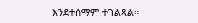እንደተሰማም ተገልጻል።